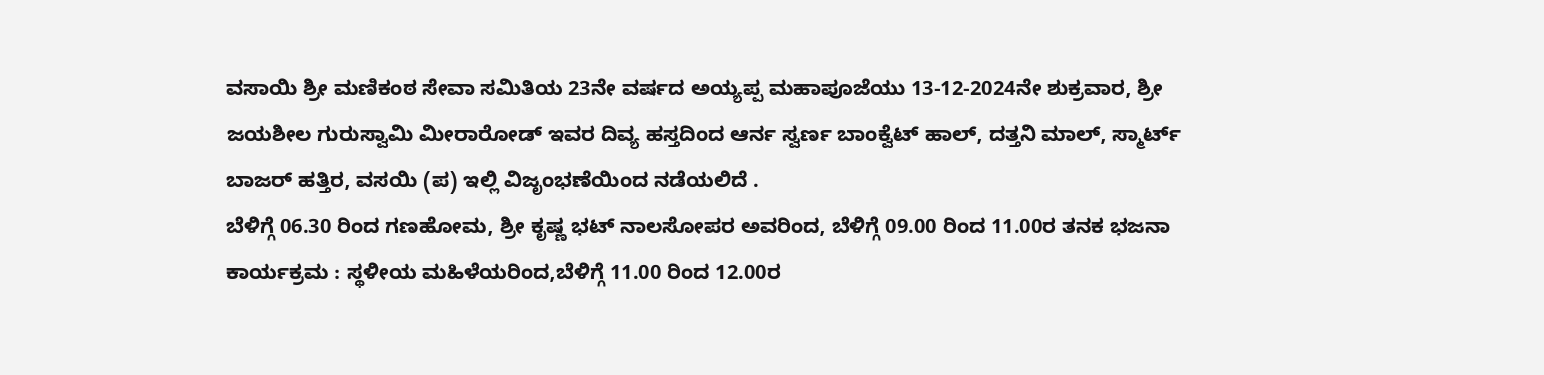ವಸಾಯಿ ಶ್ರೀ ಮಣಿಕಂಠ ಸೇವಾ ಸಮಿತಿಯ 23ನೇ ವರ್ಷದ ಅಯ್ಯಪ್ಪ ಮಹಾಪೂಜೆಯು 13-12-2024ನೇ ಶುಕ್ರವಾರ, ಶ್ರೀ ಜಯಶೀಲ ಗುರುಸ್ವಾಮಿ ಮೀರಾರೋಡ್ ಇವರ ದಿವ್ಯ ಹಸ್ತದಿಂದ ಆರ್ನ ಸ್ವರ್ಣ ಬಾಂಕ್ವೆಟ್ ಹಾಲ್, ದತ್ತನಿ ಮಾಲ್, ಸ್ಮಾರ್ಟ್ ಬಾಜರ್ ಹತ್ತಿರ, ವಸಯಿ (ಪ) ಇಲ್ಲಿ ವಿಜೃಂಭಣೆಯಿಂದ ನಡೆಯಲಿದೆ .
ಬೆಳಿಗ್ಗೆ 06.30 ರಿಂದ ಗಣಹೋಮ, ಶ್ರೀ ಕೃಷ್ಣ ಭಟ್ ನಾಲಸೋಪರ ಅವರಿಂದ, ಬೆಳಿಗ್ಗೆ 09.00 ರಿಂದ 11.00ರ ತನಕ ಭಜನಾ ಕಾರ್ಯಕ್ರಮ : ಸ್ಥಳೀಯ ಮಹಿಳೆಯರಿಂದ,ಬೆಳಿಗ್ಗೆ 11.00 ರಿಂದ 12.00ರ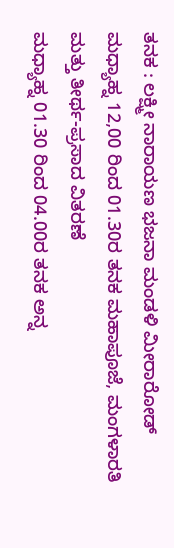ತನಕ : ಲಕ್ಷ್ಮೀ ನಾರಾಯಣ ಭಜನಾ ಮಂಡಳಿ ಮೀರಾರೋಡ್
ಮಧ್ಯಾಹ್ನ 12,00 ರಿಂದ 01.30ರ ತನಕ ಮಹಾಪೂಜೆ, ಮಂಗಳಾರತಿ ಮತ್ತು ತೀರ್ಥ-ಪ್ರಸಾದ ವಿತರಣೆ
ಮಧ್ಯಾಹ್ನ 01.30 ರಿಂದ 04.00ರ ತನಕ ಅನ್ನ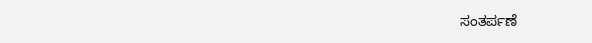ಸಂತರ್ಪಣೆ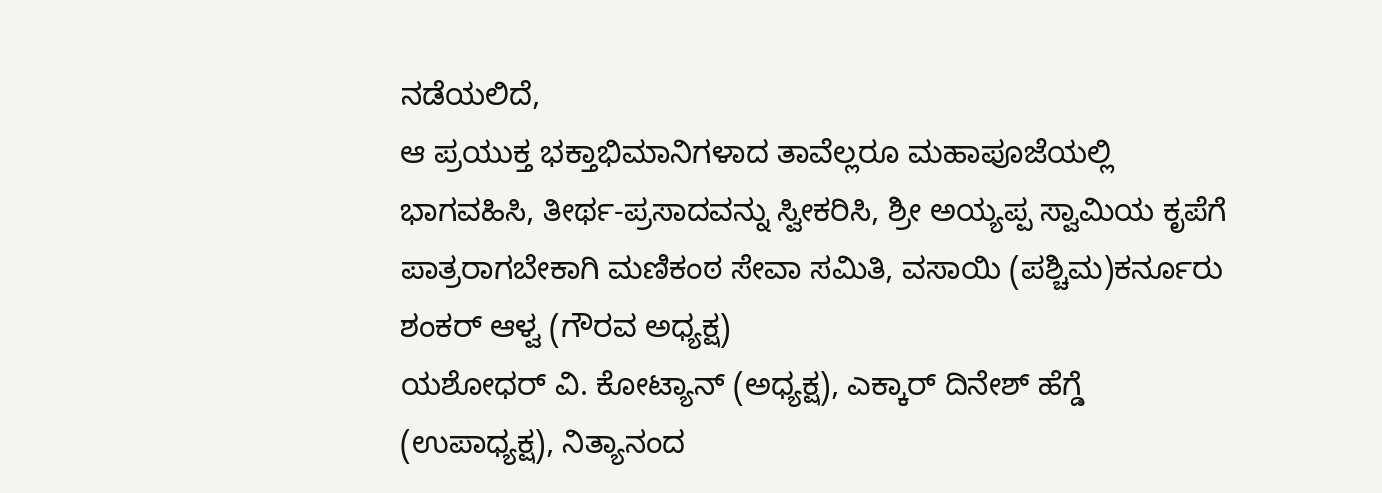ನಡೆಯಲಿದೆ,
ಆ ಪ್ರಯುಕ್ತ ಭಕ್ತಾಭಿಮಾನಿಗಳಾದ ತಾವೆಲ್ಲರೂ ಮಹಾಪೂಜೆಯಲ್ಲಿ ಭಾಗವಹಿಸಿ, ತೀರ್ಥ-ಪ್ರಸಾದವನ್ನು ಸ್ವೀಕರಿಸಿ, ಶ್ರೀ ಅಯ್ಯಪ್ಪ ಸ್ವಾಮಿಯ ಕೃಪೆಗೆ ಪಾತ್ರರಾಗಬೇಕಾಗಿ ಮಣಿಕಂಠ ಸೇವಾ ಸಮಿತಿ, ವಸಾಯಿ (ಪಶ್ಚಿಮ)ಕರ್ನೂರು ಶಂಕರ್ ಆಳ್ವ (ಗೌರವ ಅಧ್ಯಕ್ಷ)
ಯಶೋಧರ್ ವಿ. ಕೋಟ್ಯಾನ್ (ಅಧ್ಯಕ್ಷ), ಎಕ್ಕಾರ್ ದಿನೇಶ್ ಹೆಗ್ಡೆ (ಉಪಾಧ್ಯಕ್ಷ), ನಿತ್ಯಾನಂದ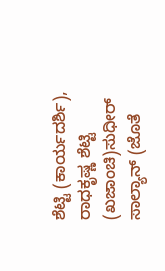ಶೆಟ್ಟಿ (ಕಾರ್ಯದರ್ಶಿ), ರಾಧಕೃಷ್ಣ ಶೆಟ್ಟಿ (ಖಜಾಂಚಿ)ಸುಧೀರ್ ಸಾಲ್ಯಾನ್ (ಜೊತೆ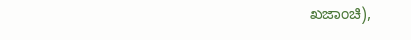ಖಜಾಂಚಿ),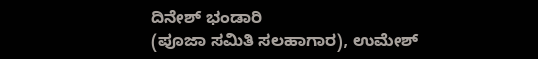ದಿನೇಶ್ ಭಂಡಾರಿ
(ಪೂಜಾ ಸಮಿತಿ ಸಲಹಾಗಾರ), ಉಮೇಶ್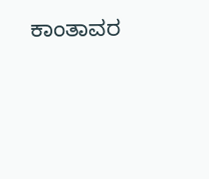ಕಾಂತಾವರ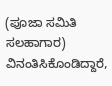(ಪೂಜಾ ಸಮಿತಿ ಸಲಹಾಗಾರ) ವಿನಂತಿಸಿಕೊಂಡಿದ್ದಾರೆ,